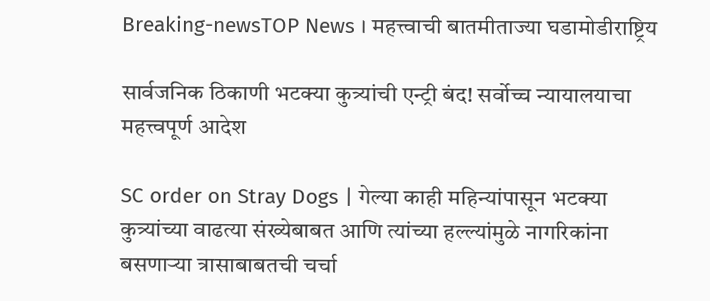Breaking-newsTOP News । महत्त्वाची बातमीताज्या घडामोडीराष्ट्रिय

सार्वजनिक ठिकाणी भटक्या कुत्र्यांची एन्ट्री बंद! सर्वोच्च न्यायालयाचा महत्त्वपूर्ण आदेश

SC order on Stray Dogs | गेल्या काही महिन्यांपासून भटक्या कुत्र्यांच्या वाढत्या संख्येबाबत आणि त्यांच्या हल्ल्यांमुळे नागरिकांना बसणाऱ्या त्रासाबाबतची चर्चा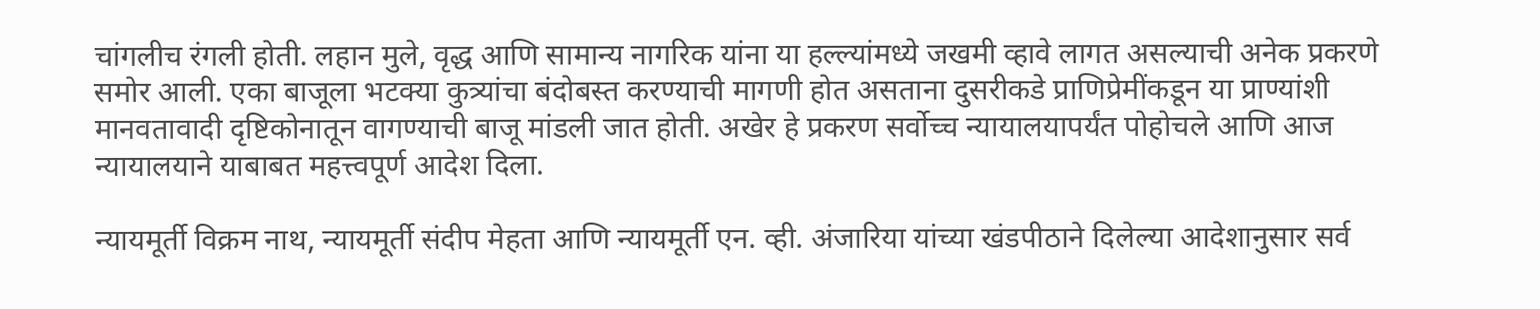चांगलीच रंगली होती. लहान मुले, वृद्ध आणि सामान्य नागरिक यांना या हल्ल्यांमध्ये जखमी व्हावे लागत असल्याची अनेक प्रकरणे समोर आली. एका बाजूला भटक्या कुत्र्यांचा बंदोबस्त करण्याची मागणी होत असताना दुसरीकडे प्राणिप्रेमींकडून या प्राण्यांशी मानवतावादी दृष्टिकोनातून वागण्याची बाजू मांडली जात होती. अखेर हे प्रकरण सर्वोच्च न्यायालयापर्यंत पोहोचले आणि आज न्यायालयाने याबाबत महत्त्वपूर्ण आदेश दिला.

न्यायमूर्ती विक्रम नाथ, न्यायमूर्ती संदीप मेहता आणि न्यायमूर्ती एन. व्ही. अंजारिया यांच्या खंडपीठाने दिलेल्या आदेशानुसार सर्व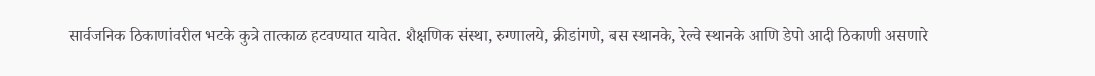सार्वजनिक ठिकाणांवरील भटके कुत्रे तात्काळ हटवण्यात यावेत. शैक्षणिक संस्था, रुग्णालये, क्रीडांगणे, बस स्थानके, रेल्वे स्थानके आणि डेपो आदी ठिकाणी असणारे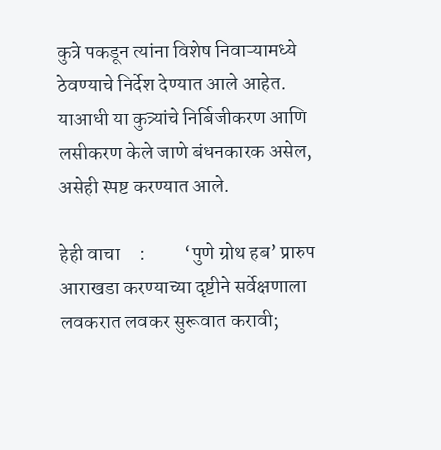कुत्रे पकडून त्यांना विशेष निवाऱ्यामध्ये ठेवण्याचे निर्देश देण्यात आले आहेत. याआधी या कुत्र्यांचे निर्बिजीकरण आणि लसीकरण केले जाणे बंधनकारक असेल, असेही स्पष्ट करण्यात आले.

हेही वाचा     :          ‘पुणे ग्रोथ हब’ प्रारुप आराखडा करण्याच्या दृष्टीने सर्वेक्षणाला लवकरात लवकर सुरूवात करावी;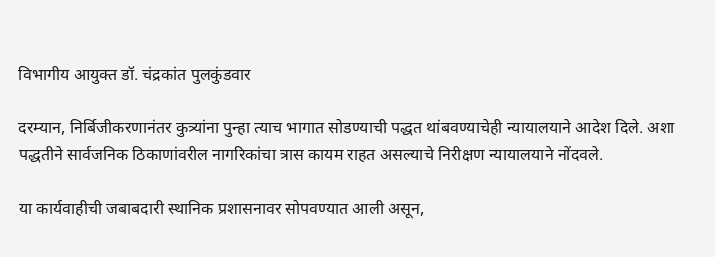विभागीय आयुक्त डॉ. चंद्रकांत पुलकुंडवार

दरम्यान, निर्बिजीकरणानंतर कुत्र्यांना पुन्हा त्याच भागात सोडण्याची पद्धत थांबवण्याचेही न्यायालयाने आदेश दिले. अशा पद्धतीने सार्वजनिक ठिकाणांवरील नागरिकांचा त्रास कायम राहत असल्याचे निरीक्षण न्यायालयाने नोंदवले.

या कार्यवाहीची जबाबदारी स्थानिक प्रशासनावर सोपवण्यात आली असून,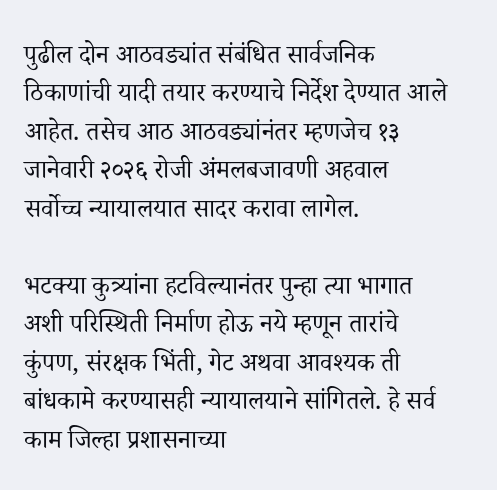पुढील दोन आठवड्यांत संबंधित सार्वजनिक ठिकाणांची यादी तयार करण्याचे निर्देश देण्यात आले आहेत. तसेच आठ आठवड्यांनंतर म्हणजेच १३ जानेवारी २०२६ रोजी अंमलबजावणी अहवाल सर्वोच्च न्यायालयात सादर करावा लागेल.

भटक्या कुत्र्यांना हटविल्यानंतर पुन्हा त्या भागात अशी परिस्थिती निर्माण होऊ नये म्हणून तारांचे कुंपण, संरक्षक भिंती, गेट अथवा आवश्यक ती बांधकामे करण्यासही न्यायालयाने सांगितले. हे सर्व काम जिल्हा प्रशासनाच्या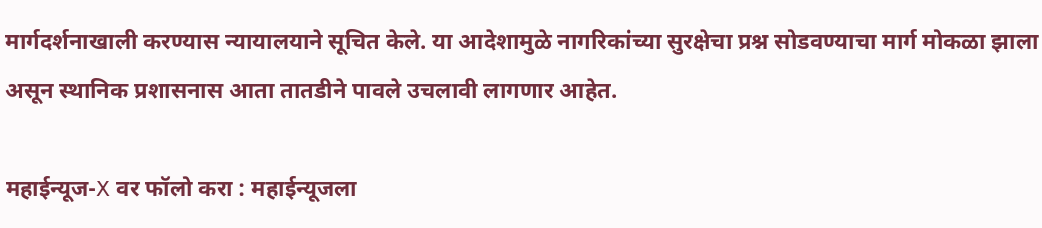मार्गदर्शनाखाली करण्यास न्यायालयाने सूचित केले. या आदेशामुळे नागरिकांच्या सुरक्षेचा प्रश्न सोडवण्याचा मार्ग मोकळा झाला असून स्थानिक प्रशासनास आता तातडीने पावले उचलावी लागणार आहेत.

महाईन्यूज-X वर फॉलो करा : महाईन्यूजला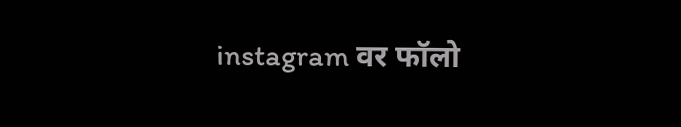instagram वर फॉलो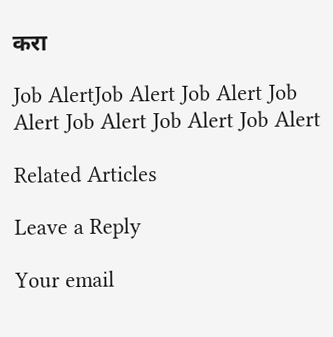करा

Job AlertJob Alert Job Alert Job Alert Job Alert Job Alert Job Alert

Related Articles

Leave a Reply

Your email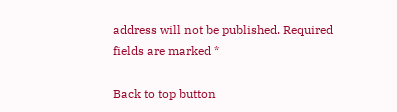address will not be published. Required fields are marked *

Back to top button